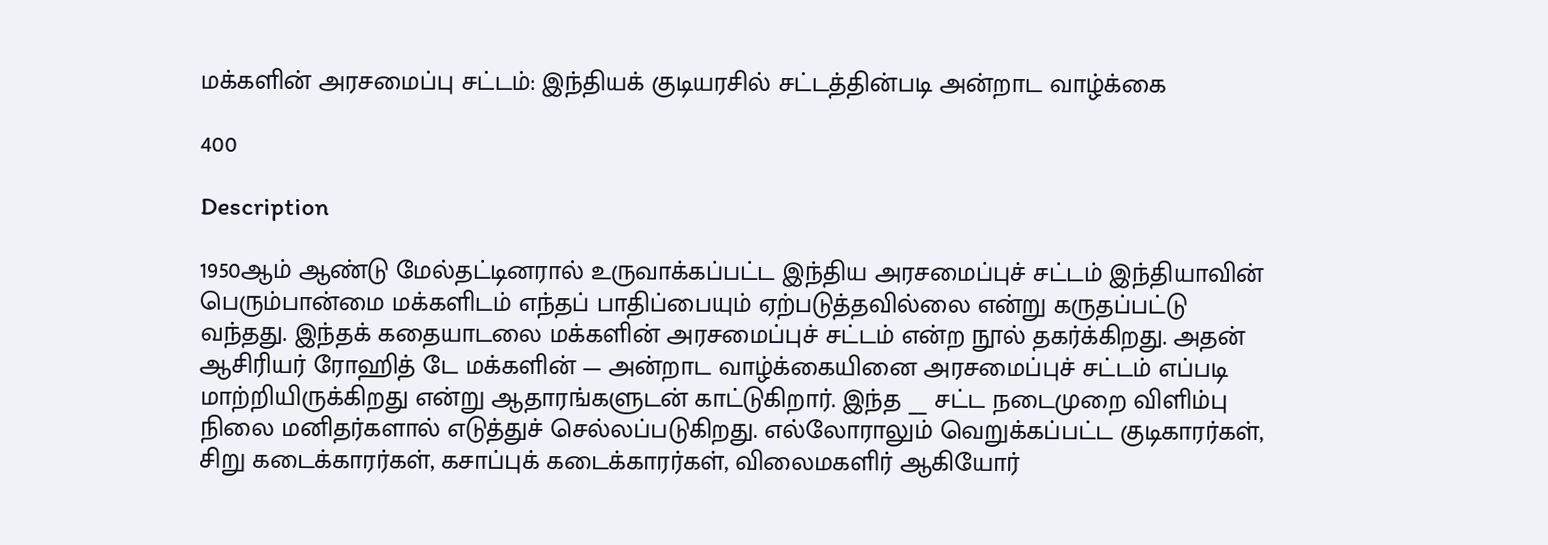மக்களின் அரசமைப்பு சட்டம்: இந்தியக் குடியரசில் சட்டத்தின்படி அன்றாட வாழ்க்கை

400

Description

1950ஆம் ஆண்டு மேல்தட்டினரால் உருவாக்கப்பட்ட இந்திய அரசமைப்புச் சட்டம் இந்தியாவின் பெரும்பான்மை மக்களிடம் எந்தப் பாதிப்பையும் ஏற்படுத்தவில்லை என்று கருதப்பட்டு வந்தது. இந்தக் கதையாடலை மக்களின் அரசமைப்புச் சட்டம் என்ற நூல் தகர்க்கிறது. அதன் ஆசிரியர் ரோஹித் டே மக்களின் — அன்றாட வாழ்க்கையினை அரசமைப்புச் சட்டம் எப்படி மாற்றியிருக்கிறது என்று ஆதாரங்களுடன் காட்டுகிறார். இந்த __ சட்ட நடைமுறை விளிம்பு நிலை மனிதர்களால் எடுத்துச் செல்லப்படுகிறது. எல்லோராலும் வெறுக்கப்பட்ட குடிகாரர்கள், சிறு கடைக்காரர்கள், கசாப்புக் கடைக்காரர்கள், விலைமகளிர் ஆகியோர்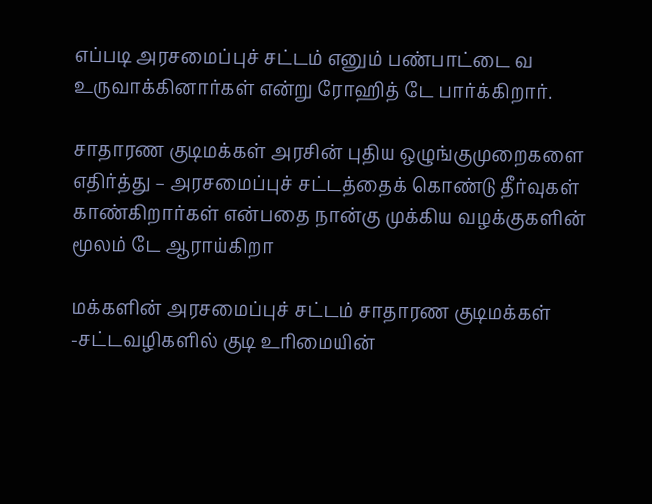எப்படி அரசமைப்புச் சட்டம் எனும் பண்பாட்டை வ உருவாக்கினார்கள் என்று ரோஹித் டே பார்க்கிறார்.

சாதாரண குடிமக்கள் அரசின் புதிய ஒழுங்குமுறைகளை எதிர்த்து – அரசமைப்புச் சட்டத்தைக் கொண்டு தீர்வுகள் காண்கிறார்கள் என்பதை நான்கு முக்கிய வழக்குகளின் மூலம் டே ஆராய்கிறா

மக்களின் அரசமைப்புச் சட்டம் சாதாரண குடிமக்கள் -சட்டவழிகளில் குடி உரிமையின்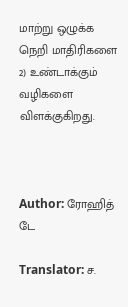மாற்று ஒழுக்க நெறி மாதிரிகளை 2) உண்டாக்கும் வழிகளை விளக்குகிறது.



Author: ரோஹித் டே

Translator: ச.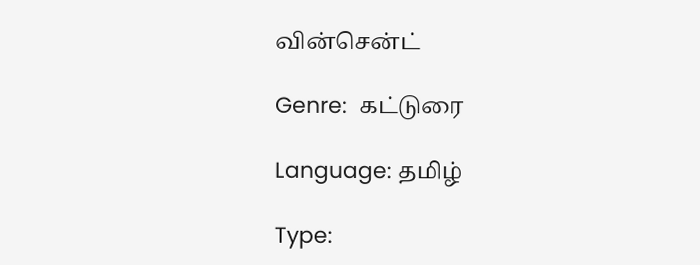வின்சென்ட்

Genre:  கட்டுரை

Language: தமிழ்

Type: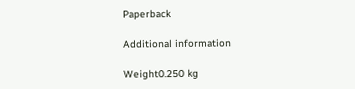Paperback

Additional information

Weight0.250 kg